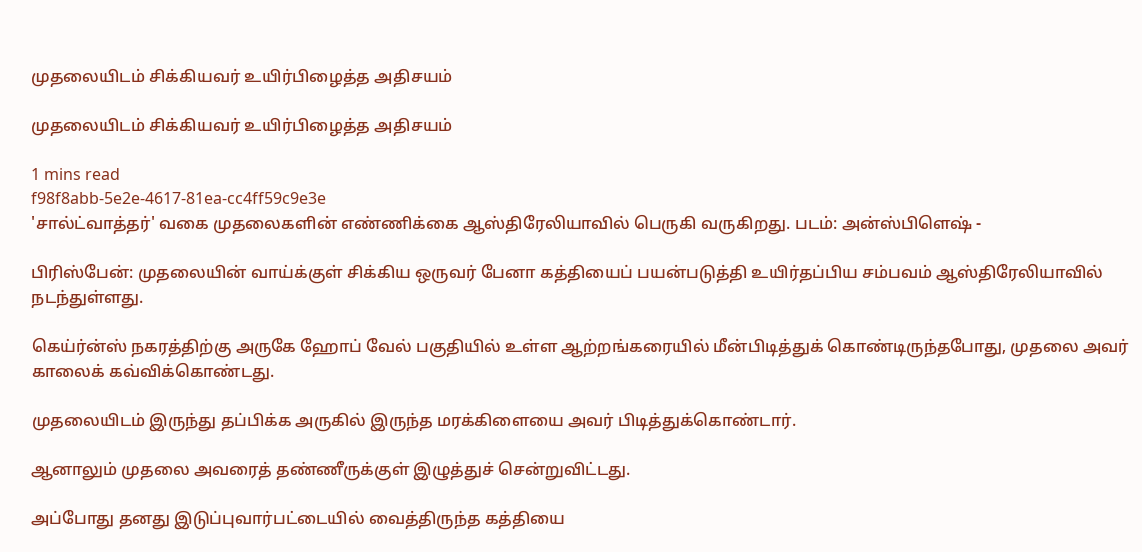முதலையிடம் சிக்கியவர் உயிர்பிழைத்த அதிசயம்

முதலையிடம் சிக்கியவர் உயிர்பிழைத்த அதிசயம்

1 mins read
f98f8abb-5e2e-4617-81ea-cc4ff59c9e3e
'சால்ட்வாத்தர்' வகை முதலைகளின் எண்ணிக்கை ஆஸ்திரேலியாவில் பெருகி வருகிறது. படம்: அன்ஸ்பிளெ‌ஷ் -

பிரிஸ்பேன்: முதலையின் வாய்க்குள் சிக்கிய ஒருவர் பேனா கத்தியைப் பயன்படுத்தி உயிர்தப்பிய சம்பவம் ஆஸ்திரேலியாவில் நடந்துள்ளது.

கெய்ர்ன்ஸ் நகரத்திற்கு அருகே ஹோப் வேல் பகுதியில் உள்ள ஆற்றங்கரையில் மீன்பிடித்துக் கொண்டிருந்தபோது, முதலை அவர் காலைக் கவ்விக்கொண்டது.

முதலையிடம் இருந்து தப்பிக்க அருகில் இருந்த மரக்கிளையை அவர் பிடித்துக்கொண்டார்.

ஆனாலும் முதலை அவரைத் தண்ணீருக்குள் இழுத்துச் சென்றுவிட்டது.

அப்போது தனது இடுப்புவார்பட்டையில் வைத்திருந்த கத்தியை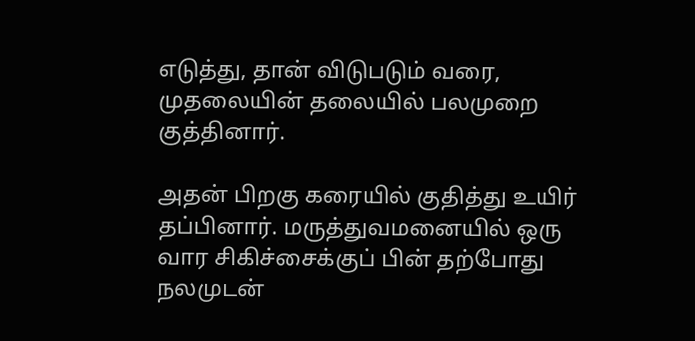எடுத்து, தான் விடுபடும் வரை, முதலையின் தலையில் பலமுறை குத்தினார்.

அதன் பிறகு கரையில் குதித்து உயிர் தப்பினார். மருத்துவமனையில் ஒரு வார சிகிச்சைக்குப் பின் தற்போது நலமுடன்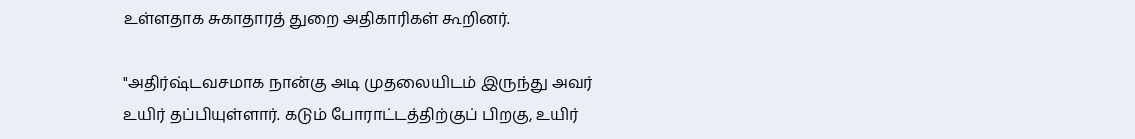உள்ளதாக சுகாதாரத் துறை அதிகாரிகள் கூறினர்.

"அதிர்‌ஷ்டவசமாக நான்கு அடி முதலையிடம் இருந்து அவர் உயிர் தப்பியுள்ளார். கடும் போராட்டத்திற்குப் பிறகு, உயிர்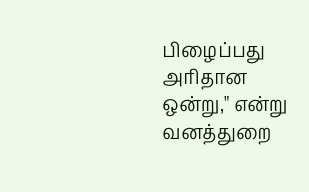பிழைப்பது அரிதான ஒன்று," என்று வனத்துறை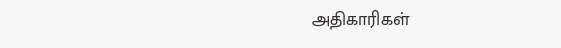அதிகாரிகள்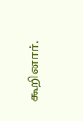கூறினார்.